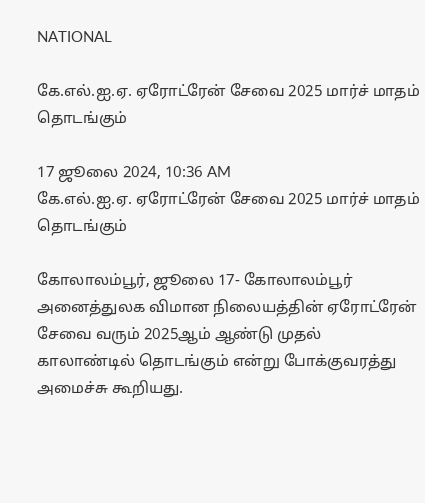NATIONAL

கே.எல்.ஐ.ஏ. ஏரோட்ரேன் சேவை 2025 மார்ச் மாதம் தொடங்கும்

17 ஜூலை 2024, 10:36 AM
கே.எல்.ஐ.ஏ. ஏரோட்ரேன் சேவை 2025 மார்ச் மாதம் தொடங்கும்

கோலாலம்பூர், ஜூலை 17- கோலாலம்பூர் அனைத்துலக விமான நிலையத்தின் ஏரோட்ரேன் சேவை வரும் 2025ஆம் ஆண்டு முதல் காலாண்டில் தொடங்கும் என்று போக்குவரத்து அமைச்சு கூறியது.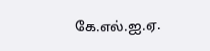கே.எல்.ஐ.ஏ.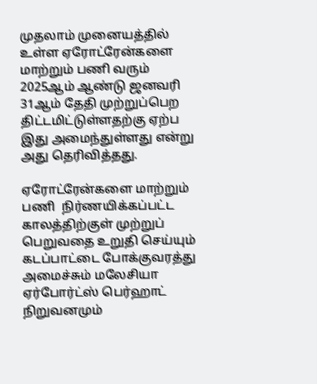முதலாம் முனையத்தில் உள்ள ஏரோட்ரேன்களை மாற்றும் பணி வரும் 2025ஆம் ஆண்டு ஜனவரி 31ஆம் தேதி முற்றுப்பெற திட்டமிட்டுள்ளதற்கு ஏற்ப இது அமைந்துள்ளது என்று அது தெரிவித்தது.

ஏரோட்ரேன்களை மாற்றும் பணி  நிர்ணயிக்கப்பட்ட காலத்திற்குள் முற்றுப் பெறுவதை உறுதி செய்யும் கடப்பாட்டை போக்குவரத்து அமைச்சும் மலேசியா ஏர்போர்ட்ஸ் பெர்ஹாட் நிறுவனமும்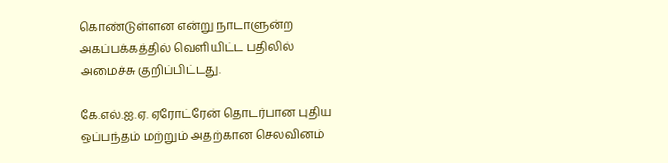கொண்டுள்ளன என்று நாடாளுன்ற அகப்பக்கத்தில் வெளியிட்ட பதிலில் அமைச்சு குறிப்பிட்டது.

கே.எல்.ஐ.ஏ. ஏரோட்ரேன் தொடர்பான புதிய ஒப்பந்தம் மற்றும் அதற்கான செலவினம்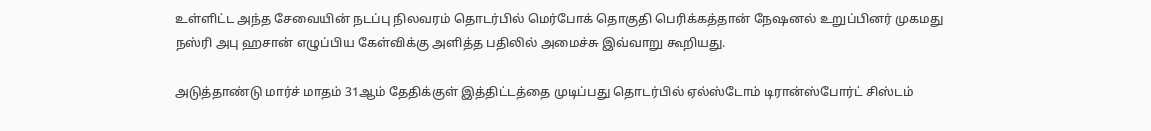உள்ளிட்ட அந்த சேவையின் நடப்பு நிலவரம் தொடர்பில் மெர்போக் தொகுதி பெரிக்கத்தான் நேஷனல் உறுப்பினர் முகமது நஸ்ரி அபு ஹசான் எழுப்பிய கேள்விக்கு அளித்த பதிலில் அமைச்சு இவ்வாறு கூறியது.

அடுத்தாண்டு மார்ச் மாதம் 31ஆம் தேதிக்குள் இத்திட்டத்தை முடிப்பது தொடர்பில் ஏல்ஸ்டோம் டிரான்ஸ்போர்ட் சிஸ்டம்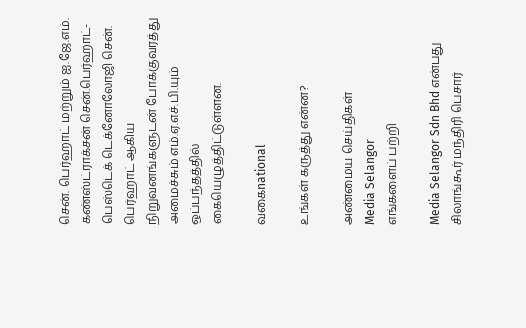சென். பெர்ஹாட் மற்றும் ஐ.ஜே.எம். கண்ஸ்ட்ராக்சன் சென்.பெர்ஹாட்-பெஸ்டெக் டெக்னோலோஜி சென். பெர்ஹாட் ஆகிய நிறுவனங்களுடன் போக்குவரத்து அமைச்சும் எம்.ஏ.எச்.பி.யும் ஒப்பந்தத்தில் கையெழுத்திட்டுள்ளன.

வகைnational

உங்கள் கருத்து என்ன?

அண்மைய செய்திகள்
Media Selangor
எங்களைப் பற்றி

Media Selangor Sdn Bhd என்பது சிலாங்கூர் மந்திரி பெசார்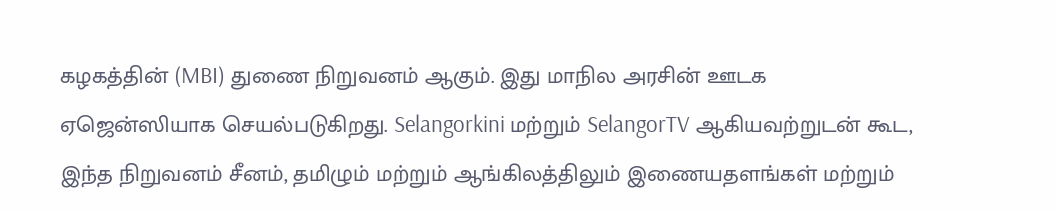கழகத்தின் (MBI) துணை நிறுவனம் ஆகும். இது மாநில அரசின் ஊடக ஏஜென்ஸியாக செயல்படுகிறது. Selangorkini மற்றும் SelangorTV ஆகியவற்றுடன் கூட, இந்த நிறுவனம் சீனம், தமிழும் மற்றும் ஆங்கிலத்திலும் இணையதளங்கள் மற்றும்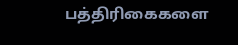பத்திரிகைகளை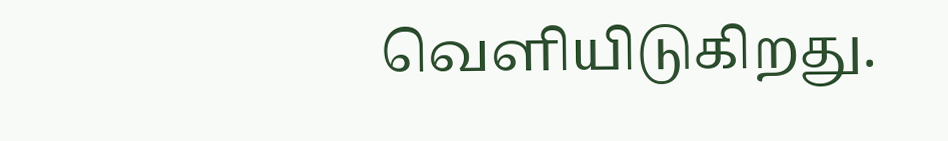வெளியிடுகிறது.